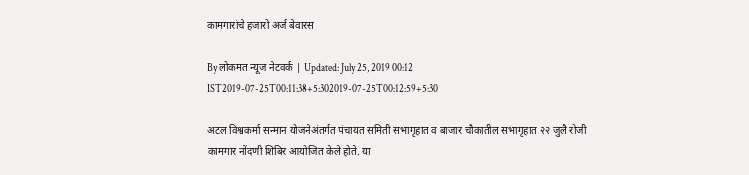कामगारांचे हजारो अर्ज बेवारस

By लोकमत न्यूज नेटवर्क | Updated: July 25, 2019 00:12 IST2019-07-25T00:11:38+5:302019-07-25T00:12:59+5:30

अटल विश्वकर्मा सन्मान योजनेअंतर्गत पंचायत समिती सभागृहात व बाजार चौकातील सभागृहात २२ जुलै रोजी कामगार नोंदणी शिबिर आयोजित केले होते. या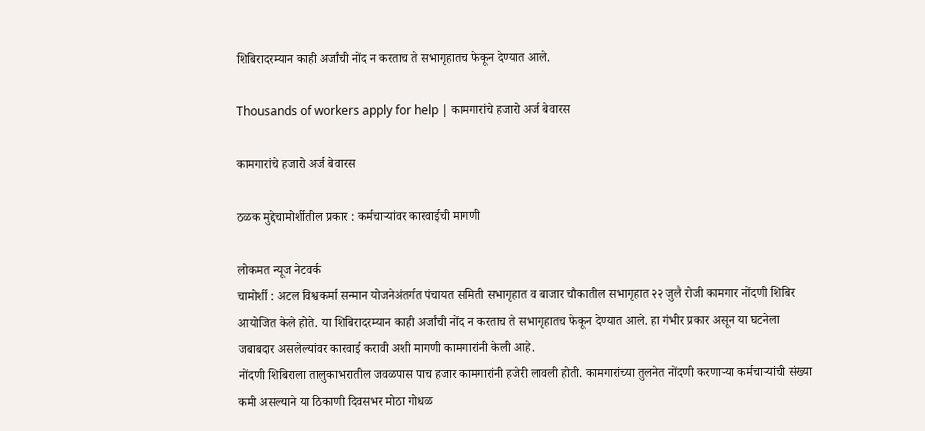शिबिरादरम्यान काही अर्जांची नोंद न करताच ते सभागृहातच फेकून देण्यात आले.

Thousands of workers apply for help | कामगारांचे हजारो अर्ज बेवारस

कामगारांचे हजारो अर्ज बेवारस

ठळक मुद्देचामोर्शीतील प्रकार : कर्मचाऱ्यांवर कारवाईची मागणी

लोकमत न्यूज नेटवर्क
चामोर्शी : अटल विश्वकर्मा सन्मान योजनेअंतर्गत पंचायत समिती सभागृहात व बाजार चौकातील सभागृहात २२ जुलै रोजी कामगार नोंदणी शिबिर आयोजित केले होते. या शिबिरादरम्यान काही अर्जांची नोंद न करताच ते सभागृहातच फेकून देण्यात आले. हा गंभीर प्रकार असून या घटनेला जबाबदार असलेल्यांवर कारवाई करावी अशी मागणी कामगारांनी केली आहे.
नोंदणी शिबिराला तालुकाभरातील जवळपास पाच हजार कामगारांनी हजेरी लावली होती. कामगारांच्या तुलनेत नोंदणी करणाऱ्या कर्मचाऱ्यांची संख्या कमी असल्याने या ठिकाणी दिवसभर मोठा गोधळ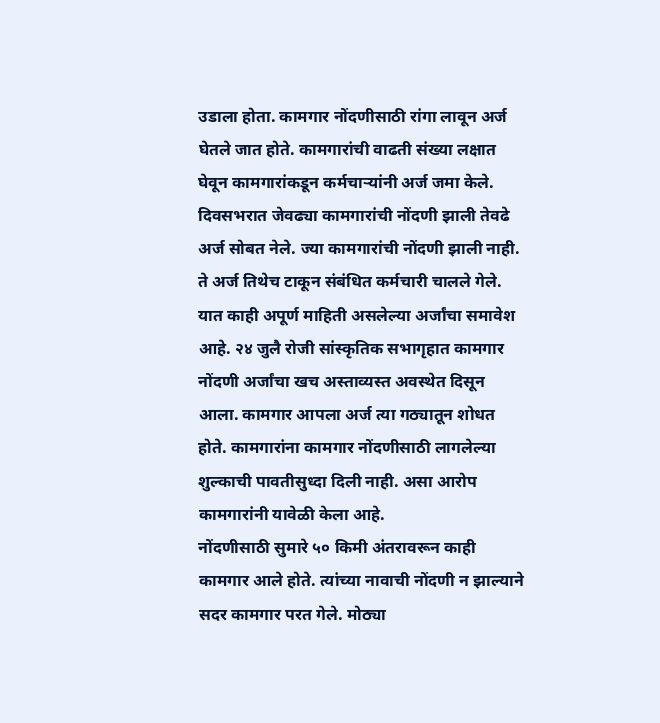उडाला होता. कामगार नोंदणीसाठी रांगा लावून अर्ज घेतले जात होते. कामगारांची वाढती संख्या लक्षात घेवून कामगारांकडून कर्मचाऱ्यांनी अर्ज जमा केले. दिवसभरात जेवढ्या कामगारांची नोंदणी झाली तेवढे अर्ज सोबत नेले. ज्या कामगारांची नोंदणी झाली नाही. ते अर्ज तिथेच टाकून संबंधित कर्मचारी चालले गेले. यात काही अपूर्ण माहिती असलेल्या अर्जांचा समावेश आहे. २४ जुलै रोजी सांस्कृतिक सभागृहात कामगार नोंदणी अर्जांचा खच अस्ताव्यस्त अवस्थेत दिसून आला. कामगार आपला अर्ज त्या गठ्यातून शोधत होते. कामगारांना कामगार नोंदणीसाठी लागलेल्या शुल्काची पावतीसुध्दा दिली नाही. असा आरोप कामगारांनी यावेळी केला आहे.
नोंदणीसाठी सुमारे ५० किमी अंतरावरून काही कामगार आले होते. त्यांच्या नावाची नोंदणी न झाल्याने सदर कामगार परत गेले. मोठ्या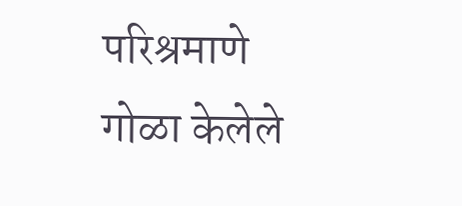परिश्रमाणे गोळा केलेले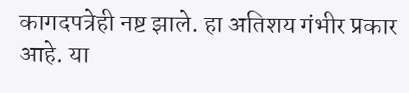कागदपत्रेही नष्ट झाले. हा अतिशय गंभीर प्रकार आहे. या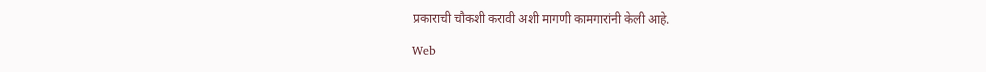प्रकाराची चौकशी करावी अशी मागणी कामगारांनी केली आहे.

Web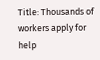Title: Thousands of workers apply for help